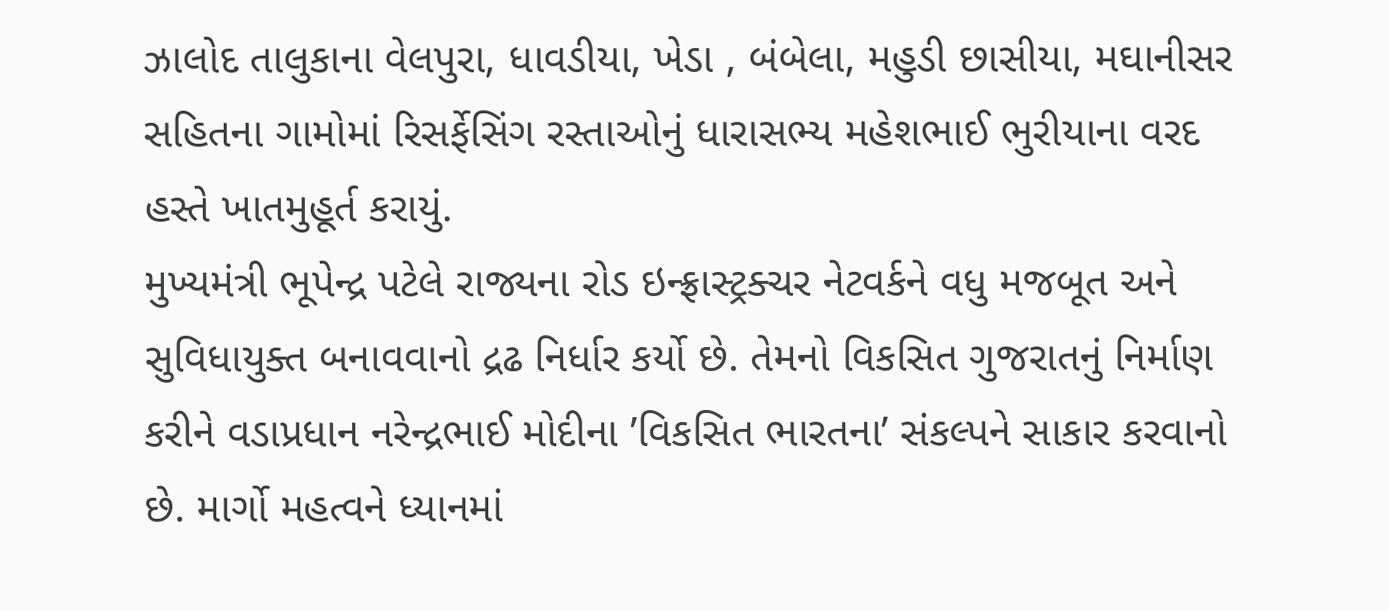ઝાલોદ તાલુકાના વેલપુરા, ધાવડીયા, ખેડા , બંબેલા, મહુડી છાસીયા, મઘાનીસર સહિતના ગામોમાં રિસર્ફેસિંગ રસ્તાઓનું ધારાસભ્ય મહેશભાઈ ભુરીયાના વરદ હસ્તે ખાતમુહૂર્ત કરાયું.
મુખ્યમંત્રી ભૂપેન્દ્ર પટેલે રાજ્યના રોડ ઇન્ફ્રાસ્ટ્રક્ચર નેટવર્કને વધુ મજબૂત અને સુવિધાયુક્ત બનાવવાનો દ્રઢ નિર્ધાર કર્યો છે. તેમનો વિકસિત ગુજરાતનું નિર્માણ કરીને વડાપ્રધાન નરેન્દ્રભાઈ મોદીના ’વિકસિત ભારતના’ સંકલ્પને સાકાર કરવાનો છે. માર્ગો મહત્વને ધ્યાનમાં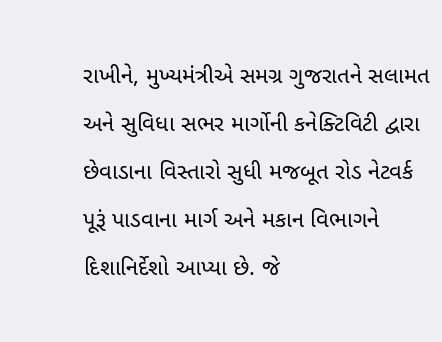રાખીને, મુખ્યમંત્રીએ સમગ્ર ગુજરાતને સલામત અને સુવિધા સભર માર્ગોની કનેક્ટિવિટી દ્વારા છેવાડાના વિસ્તારો સુધી મજબૂત રોડ નેટવર્ક પૂરૂં પાડવાના માર્ગ અને મકાન વિભાગને દિશાનિર્દેશો આપ્યા છે. જે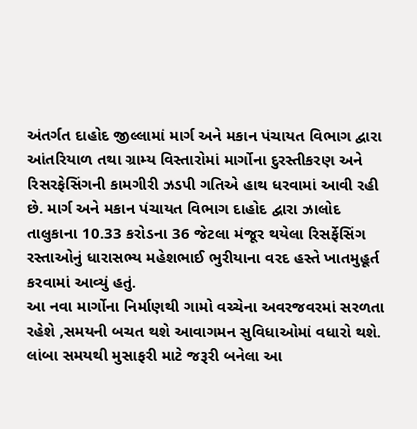અંતર્ગત દાહોદ જીલ્લામાં માર્ગ અને મકાન પંચાયત વિભાગ દ્વારા આંતરિયાળ તથા ગ્રામ્ય વિસ્તારોમાં માર્ગોના દુરસ્તીકરણ અને રિસરફેસિંગની કામગીરી ઝડપી ગતિએ હાથ ધરવામાં આવી રહી છે. માર્ગ અને મકાન પંચાયત વિભાગ દાહોદ દ્વારા ઝાલોદ તાલુકાના 10.33 કરોડના 36 જેટલા મંજૂર થયેલા રિસર્ફેસિંગ રસ્તાઓનું ધારાસભ્ય મહેશભાઈ ભુરીયાના વરદ હસ્તે ખાતમુહૂર્ત કરવામાં આવ્યું હતું.
આ નવા માર્ગોના નિર્માણથી ગામો વચ્ચેના અવરજવરમાં સરળતા રહેશે ,સમયની બચત થશે આવાગમન સુવિધાઓમાં વધારો થશે. લાંબા સમયથી મુસાફરી માટે જરૂરી બનેલા આ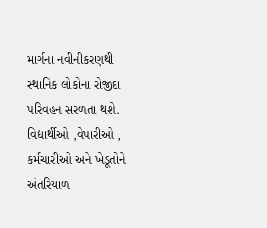માર્ગના નવીનીકરણથી સ્થાનિક લોકોના રોજીદા પરિવહન સરળતા થશે. વિદ્યાર્થીઓ ,વેપારીઓ , કર્મચારીઓ અને ખેડૂતોને અંતરિયાળ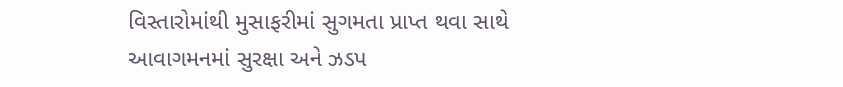વિસ્તારોમાંથી મુસાફરીમાં સુગમતા પ્રાપ્ત થવા સાથે આવાગમનમાં સુરક્ષા અને ઝડપ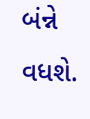બંન્ને વધશે.